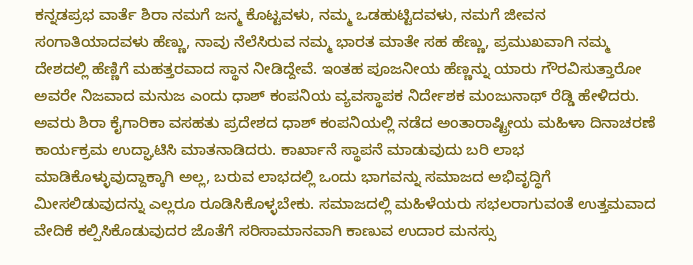ಕನ್ನಡಪ್ರಭ ವಾರ್ತೆ ಶಿರಾ ನಮಗೆ ಜನ್ಮ ಕೊಟ್ಟವಳು, ನಮ್ಮ ಒಡಹುಟ್ಟಿದವಳು, ನಮಗೆ ಜೀವನ ಸಂಗಾತಿಯಾದವಳು ಹೆಣ್ಣು, ನಾವು ನೆಲೆಸಿರುವ ನಮ್ಮ ಭಾರತ ಮಾತೇ ಸಹ ಹೆಣ್ಣು, ಪ್ರಮುಖವಾಗಿ ನಮ್ಮ ದೇಶದಲ್ಲಿ ಹೆಣ್ಣಿಗೆ ಮಹತ್ತರವಾದ ಸ್ಥಾನ ನೀಡಿದ್ದೇವೆ. ಇಂತಹ ಪೂಜನೀಯ ಹೆಣ್ಣನ್ನು ಯಾರು ಗೌರವಿಸುತ್ತಾರೋ ಅವರೇ ನಿಜವಾದ ಮನುಜ ಎಂದು ಧಾಶ್ ಕಂಪನಿಯ ವ್ಯವಸ್ಥಾಪಕ ನಿರ್ದೇಶಕ ಮಂಜುನಾಥ್ ರೆಡ್ಡಿ ಹೇಳಿದರು. ಅವರು ಶಿರಾ ಕೈಗಾರಿಕಾ ವಸಹತು ಪ್ರದೇಶದ ಧಾಶ್ ಕಂಪನಿಯಲ್ಲಿ ನಡೆದ ಅಂತಾರಾಷ್ಟ್ರೀಯ ಮಹಿಳಾ ದಿನಾಚರಣೆ ಕಾರ್ಯಕ್ರಮ ಉದ್ಘಾಟಿಸಿ ಮಾತನಾಡಿದರು. ಕಾರ್ಖಾನೆ ಸ್ಥಾಪನೆ ಮಾಡುವುದು ಬರಿ ಲಾಭ ಮಾಡಿಕೊಳ್ಳುವುದ್ದಾಕ್ಕಾಗಿ ಅಲ್ಲ, ಬರುವ ಲಾಭದಲ್ಲಿ ಒಂದು ಭಾಗವನ್ನು ಸಮಾಜದ ಅಭಿವೃದ್ಧಿಗೆ ಮೀಸಲಿಡುವುದನ್ನು ಎಲ್ಲರೂ ರೂಡಿಸಿಕೊಳ್ಳಬೇಕು. ಸಮಾಜದಲ್ಲಿ ಮಹಿಳೆಯರು ಸಭಲರಾಗುವಂತೆ ಉತ್ತಮವಾದ ವೇದಿಕೆ ಕಲ್ಪಿಸಿಕೊಡುವುದರ ಜೊತೆಗೆ ಸರಿಸಾಮಾನವಾಗಿ ಕಾಣುವ ಉದಾರ ಮನಸ್ಸು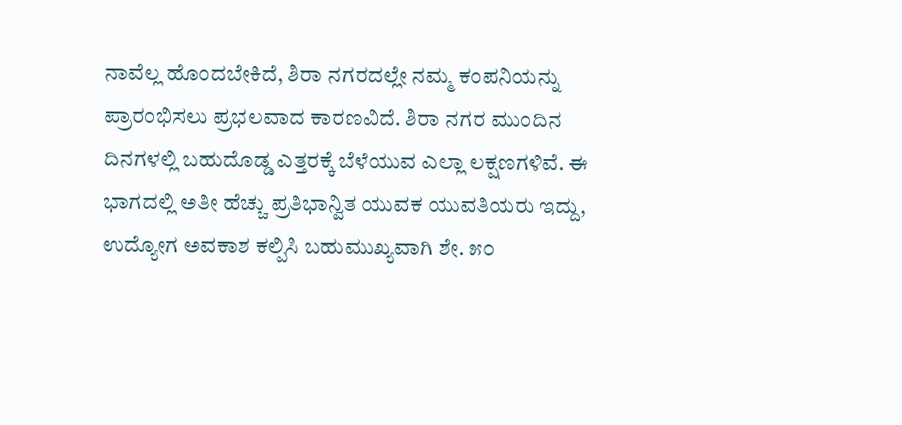ನಾವೆಲ್ಲ ಹೊಂದಬೇಕಿದೆ, ಶಿರಾ ನಗರದಲ್ಲೇ ನಮ್ಮ ಕಂಪನಿಯನ್ನು ಪ್ರಾರಂಭಿಸಲು ಪ್ರಭಲವಾದ ಕಾರಣವಿದೆ. ಶಿರಾ ನಗರ ಮುಂದಿನ ದಿನಗಳಲ್ಲಿ ಬಹುದೊಡ್ಡ ಎತ್ತರಕ್ಕೆ ಬೆಳೆಯುವ ಎಲ್ಲಾ ಲಕ್ಷಣಗಳಿವೆ. ಈ ಭಾಗದಲ್ಲಿ ಅತೀ ಹೆಚ್ಚು ಪ್ರತಿಭಾನ್ವಿತ ಯುವಕ ಯುವತಿಯರು ಇದ್ದು, ಉದ್ಯೋಗ ಅವಕಾಶ ಕಲ್ಪಿಸಿ ಬಹುಮುಖ್ಯವಾಗಿ ಶೇ. ೫೦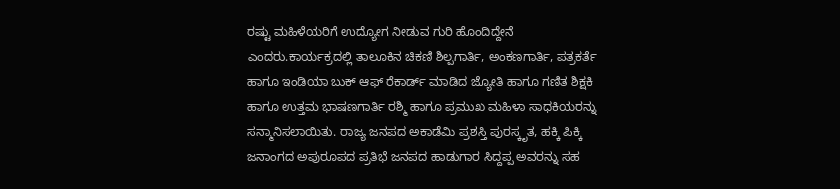ರಷ್ಟು ಮಹಿಳೆಯರಿಗೆ ಉದ್ಯೋಗ ನೀಡುವ ಗುರಿ ಹೊಂದಿದ್ದೇನೆ ಎಂದರು.ಕಾರ್ಯಕ್ರದಲ್ಲಿ ತಾಲೂಕಿನ ಚಿಕಣಿ ಶಿಲ್ಪಗಾರ್ತಿ, ಅಂಕಣಗಾರ್ತಿ, ಪತ್ರಕರ್ತೆ ಹಾಗೂ ಇಂಡಿಯಾ ಬುಕ್ ಆಫ್ ರೆಕಾರ್ಡ್ ಮಾಡಿದ ಜ್ಯೋತಿ ಹಾಗೂ ಗಣಿತ ಶಿಕ್ಷಕಿ ಹಾಗೂ ಉತ್ತಮ ಭಾಷಣಗಾರ್ತಿ ರಶ್ಮಿ ಹಾಗೂ ಪ್ರಮುಖ ಮಹಿಳಾ ಸಾಧಕಿಯರನ್ನು ಸನ್ಮಾನಿಸಲಾಯಿತು. ರಾಜ್ಯ ಜನಪದ ಅಕಾಡೆಮಿ ಪ್ರಶಸ್ತಿ ಪುರಸ್ಕೃತ, ಹಕ್ಕಿ ಪಿಕ್ಕಿ ಜನಾಂಗದ ಅಪುರೂಪದ ಪ್ರತಿಭೆ ಜನಪದ ಹಾಡುಗಾರ ಸಿದ್ದಪ್ಪ ಅವರನ್ನು ಸಹ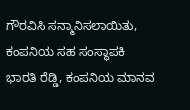ಗೌರವಿಸಿ ಸನ್ಮಾನಿಸಲಾಯಿತು, ಕಂಪನಿಯ ಸಹ ಸಂಸ್ಥಾಪಕಿ ಭಾರತಿ ರೆಡ್ಡಿ, ಕಂಪನಿಯ ಮಾನವ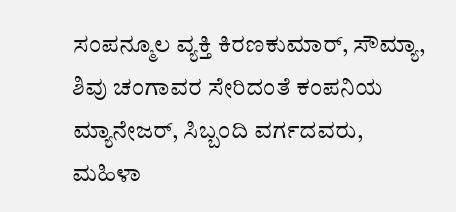ಸಂಪನ್ಮೂಲ ವ್ಯಕ್ತಿ ಕಿರಣಕುಮಾರ್, ಸೌಮ್ಯಾ, ಶಿವು ಚಂಗಾವರ ಸೇರಿದಂತೆ ಕಂಪನಿಯ ಮ್ಯಾನೇಜರ್, ಸಿಬ್ಬಂದಿ ವರ್ಗದವರು, ಮಹಿಳಾ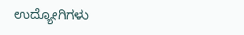ಉದ್ಯೋಗಿಗಳು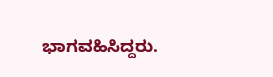ಭಾಗವಹಿಸಿದ್ದರು.